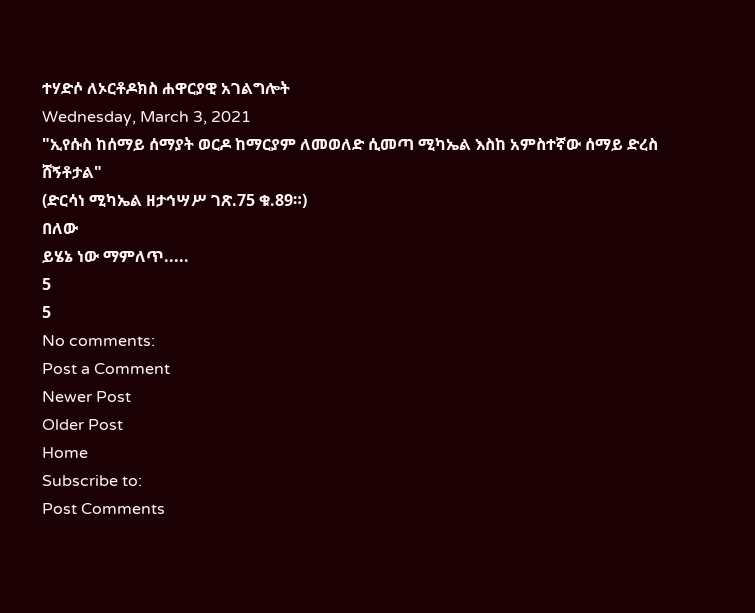ተሃድሶ ለኦርቶዶክስ ሐዋርያዊ አገልግሎት
Wednesday, March 3, 2021
"ኢየሱስ ከሰማይ ሰማያት ወርዶ ከማርያም ለመወለድ ሲመጣ ሚካኤል እስከ አምስተኛው ሰማይ ድረስ ሸኝቶታል"
(ድርሳነ ሚካኤል ዘታኅሣሥ ገጽ.75 ቁ.89።)
በለው
ይሄኔ ነው ማምለጥ.....
5
5
No comments:
Post a Comment
Newer Post
Older Post
Home
Subscribe to:
Post Comments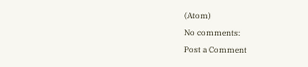(Atom)
No comments:
Post a Comment